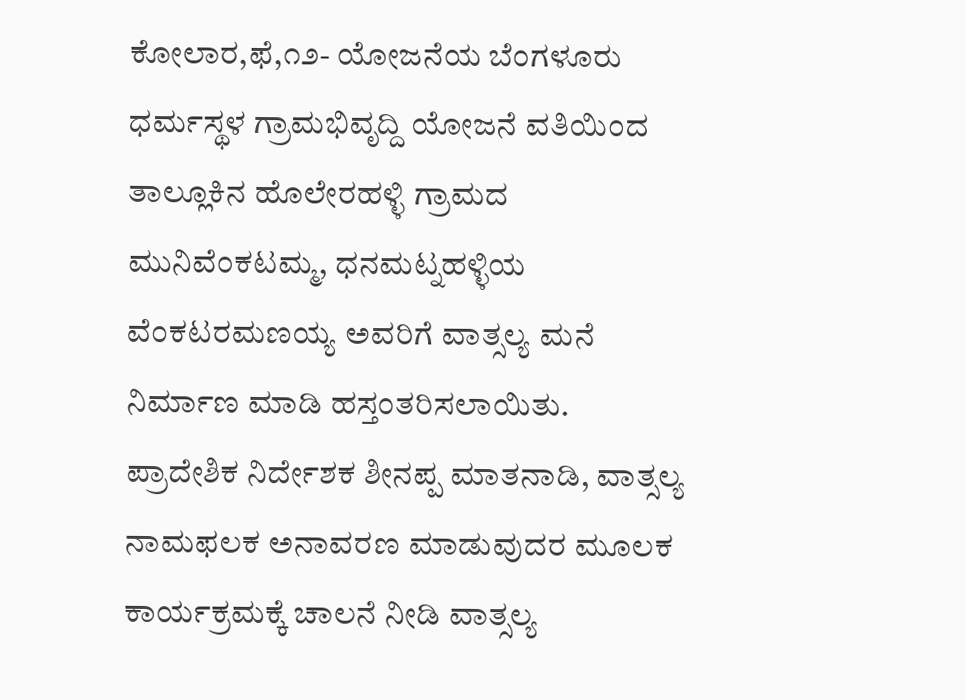ಕೋಲಾರ,ಫೆ,೧೨- ಯೋಜನೆಯ ಬೆಂಗಳೂರು ಧರ್ಮಸ್ಥಳ ಗ್ರಾಮಭಿವೃದ್ದಿ ಯೋಜನೆ ವತಿಯಿಂದ ತಾಲ್ಲೂಕಿನ ಹೊಲೇರಹಳ್ಳಿ ಗ್ರಾಮದ ಮುನಿವೆಂಕಟಮ್ಮ, ಧನಮಟ್ನಹಳ್ಳಿಯ ವೆಂಕಟರಮಣಯ್ಯ ಅವರಿಗೆ ವಾತ್ಸಲ್ಯ ಮನೆ ನಿರ್ಮಾಣ ಮಾಡಿ ಹಸ್ತಂತರಿಸಲಾಯಿತು.
ಪ್ರಾದೇಶಿಕ ನಿರ್ದೇಶಕ ಶೀನಪ್ಪ ಮಾತನಾಡಿ, ವಾತ್ಸಲ್ಯ ನಾಮಫಲಕ ಅನಾವರಣ ಮಾಡುವುದರ ಮೂಲಕ ಕಾರ್ಯಕ್ರಮಕ್ಕೆ ಚಾಲನೆ ನೀಡಿ ವಾತ್ಸಲ್ಯ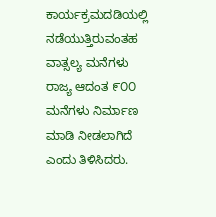ಕಾರ್ಯಕ್ರಮದಡಿಯಲ್ಲಿ ನಡೆಯುತ್ತಿರುವಂತಹ ವಾತ್ಸಲ್ಯ ಮನೆಗಳು ರಾಜ್ಯ ಆದಂತ ೯೦೦ ಮನೆಗಳು ನಿರ್ಮಾಣ ಮಾಡಿ ನೀಡಲಾಗಿದೆ ಎಂದು ತಿಳಿಸಿದರು.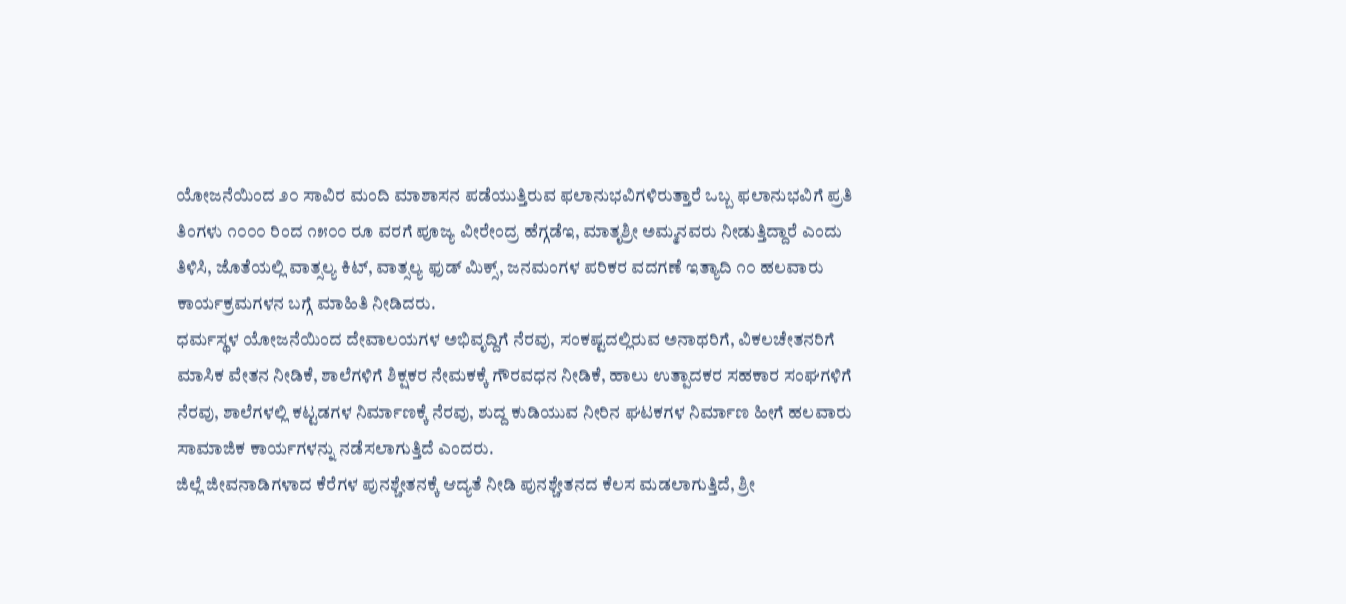ಯೋಜನೆಯಿಂದ ೨೦ ಸಾವಿರ ಮಂದಿ ಮಾಶಾಸನ ಪಡೆಯುತ್ತಿರುವ ಫಲಾನುಭವಿಗಳಿರುತ್ತಾರೆ ಒಬ್ಬ ಫಲಾನುಭವಿಗೆ ಪ್ರತಿ ತಿಂಗಳು ೧೦೦೦ ರಿಂದ ೧೫೦೦ ರೂ ವರಗೆ ಪೂಜ್ಯ ವೀರೇಂದ್ರ ಹೆಗ್ಗಡೆಇ, ಮಾತೃಶ್ರೀ ಅಮ್ಮನವರು ನೀಡುತ್ತಿದ್ದಾರೆ ಎಂದು ತಿಳಿಸಿ, ಜೊತೆಯಲ್ಲಿ ವಾತ್ಸಲ್ಯ ಕಿಟ್, ವಾತ್ಸಲ್ಯ ಫುಡ್ ಮಿಕ್ಸ್, ಜನಮಂಗಳ ಪರಿಕರ ವದಗಣೆ ಇತ್ಯಾದಿ ೧೦ ಹಲವಾರು ಕಾರ್ಯಕ್ರಮಗಳನ ಬಗ್ಗೆ ಮಾಹಿತಿ ನೀಡಿದರು.
ಧರ್ಮಸ್ಥಳ ಯೋಜನೆಯಿಂದ ದೇವಾಲಯಗಳ ಅಭಿವೃದ್ದಿಗೆ ನೆರವು, ಸಂಕಷ್ಟದಲ್ಲಿರುವ ಅನಾಥರಿಗೆ, ವಿಕಲಚೇತನರಿಗೆ ಮಾಸಿಕ ವೇತನ ನೀಡಿಕೆ, ಶಾಲೆಗಳಿಗೆ ಶಿಕ್ಷಕರ ನೇಮಕಕ್ಕೆ ಗೌರವಧನ ನೀಡಿಕೆ, ಹಾಲು ಉತ್ಪಾದಕರ ಸಹಕಾರ ಸಂಘಗಳಿಗೆ ನೆರವು, ಶಾಲೆಗಳಲ್ಲಿ ಕಟ್ಟಡಗಳ ನಿರ್ಮಾಣಕ್ಕೆ ನೆರವು, ಶುದ್ದ ಕುಡಿಯುವ ನೀರಿನ ಘಟಕಗಳ ನಿರ್ಮಾಣ ಹೀಗೆ ಹಲವಾರು ಸಾಮಾಜಿಕ ಕಾರ್ಯಗಳನ್ನು ನಡೆಸಲಾಗುತ್ತಿದೆ ಎಂದರು.
ಜಿಲ್ಲೆ ಜೀವನಾಡಿಗಳಾದ ಕೆರೆಗಳ ಪುನಶ್ಚೇತನಕ್ಕೆ ಆದ್ಯತೆ ನೀಡಿ ಪುನಶ್ಚೇತನದ ಕೆಲಸ ಮಡಲಾಗುತ್ತಿದೆ, ಶ್ರೀ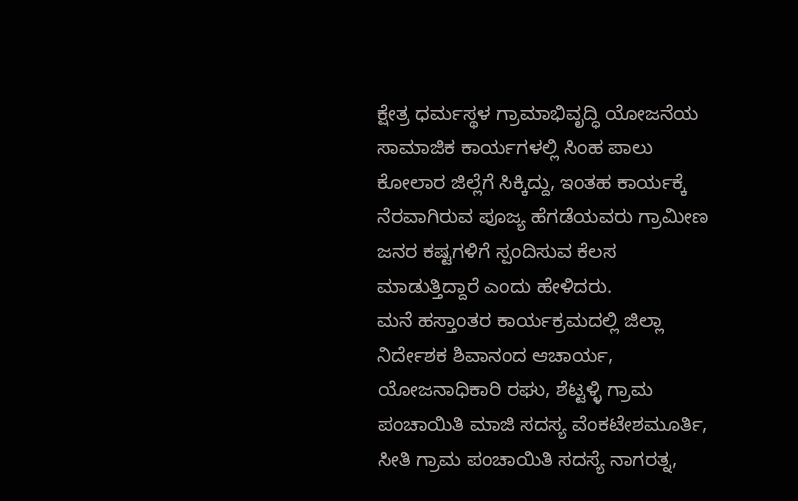ಕ್ಷೇತ್ರ ಧರ್ಮಸ್ಥಳ ಗ್ರಾಮಾಭಿವೃದ್ಧಿ ಯೋಜನೆಯ ಸಾಮಾಜಿಕ ಕಾರ್ಯಗಳಲ್ಲಿ ಸಿಂಹ ಪಾಲು ಕೋಲಾರ ಜಿಲ್ಲೆಗೆ ಸಿಕ್ಕಿದ್ದು, ಇಂತಹ ಕಾರ್ಯಕ್ಕೆ ನೆರವಾಗಿರುವ ಪೂಜ್ಯ ಹೆಗಡೆಯವರು ಗ್ರಾಮೀಣ ಜನರ ಕಷ್ಟಗಳಿಗೆ ಸ್ಪಂದಿಸುವ ಕೆಲಸ ಮಾಡುತ್ತಿದ್ದಾರೆ ಎಂದು ಹೇಳಿದರು.
ಮನೆ ಹಸ್ತಾಂತರ ಕಾರ್ಯಕ್ರಮದಲ್ಲಿ ಜಿಲ್ಲಾ ನಿರ್ದೇಶಕ ಶಿವಾನಂದ ಆಚಾರ್ಯ, ಯೋಜನಾಧಿಕಾರಿ ರಘು, ಶೆಟ್ಟಳ್ಳಿ ಗ್ರಾಮ ಪಂಚಾಯಿತಿ ಮಾಜಿ ಸದಸ್ಯ ವೆಂಕಟೇಶಮೂರ್ತಿ, ಸೀತಿ ಗ್ರಾಮ ಪಂಚಾಯಿತಿ ಸದಸ್ಯೆ ನಾಗರತ್ನ,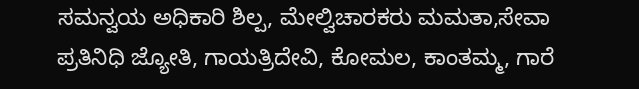ಸಮನ್ವಯ ಅಧಿಕಾರಿ ಶಿಲ್ಪ, ಮೇಲ್ವಿಚಾರಕರು ಮಮತಾ,ಸೇವಾ ಪ್ರತಿನಿಧಿ ಜ್ಯೋತಿ, ಗಾಯತ್ರಿದೇವಿ, ಕೋಮಲ, ಕಾಂತಮ್ಮ, ಗಾರೆ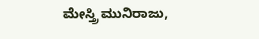ಮೇಸ್ತ್ರಿ ಮುನಿರಾಜು,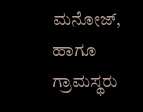ಮನೋಜ್, ಹಾಗೂ ಗ್ರಾಮಸ್ಥರು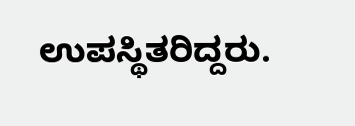ಉಪಸ್ಥಿತರಿದ್ದರು.